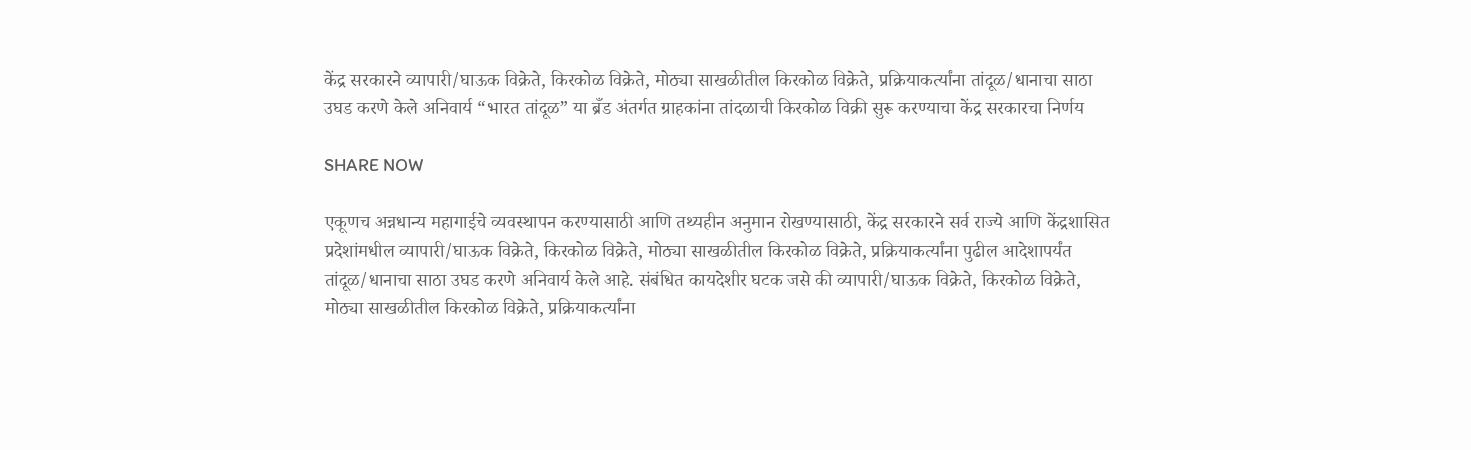केंद्र सरकारने व्यापारी/घाऊक विक्रेते, किरकोळ विक्रेते, मोठ्या साखळीतील किरकोळ विक्रेते, प्रक्रियाकर्त्यांना तांदूळ/धानाचा साठा उघड करणे केले अनिवार्य “भारत तांदूळ” या ब्रँड अंतर्गत ग्राहकांना तांदळाची किरकोळ विक्री सुरू करण्याचा केंद्र सरकारचा निर्णय

SHARE NOW

एकूणच अन्नधान्य महागाईचे व्यवस्थापन करण्यासाठी आणि तथ्यहीन अनुमान रोखण्यासाठी, केंद्र सरकारने सर्व राज्ये आणि केंद्रशासित प्रदेशांमधील व्यापारी/घाऊक विक्रेते, किरकोळ विक्रेते, मोठ्या साखळीतील किरकोळ विक्रेते, प्रक्रियाकर्त्यांना पुढील आदेशापर्यंत तांदूळ/धानाचा साठा उघड करणे अनिवार्य केले आहे. संबंधित कायदेशीर घटक जसे की व्यापारी/घाऊक विक्रेते, किरकोळ विक्रेते, मोठ्या साखळीतील किरकोळ विक्रेते, प्रक्रियाकर्त्यांना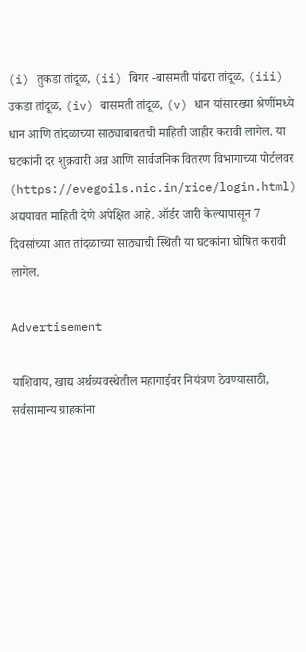(i) तुकडा तांदूळ, (ii) बिगर -बासमती पांढरा तांदूळ, (iii) उकडा तांदूळ, (iv) बासमती तांदूळ, (v) धान यांसारख्या श्रेणींमध्ये धान आणि तांदळाच्या साठ्याबाबतची माहिती जाहीर करावी लागेल. या घटकांनी दर शुक्रवारी अन्न आणि सार्वजनिक वितरण विभागाच्या पोर्टलवर (https://evegoils.nic.in/rice/login.html) अद्ययावत माहिती देणे अपेक्षित आहे. ऑर्डर जारी केल्यापासून 7 दिवसांच्या आत तांदळाच्या साठ्याची स्थिती या घटकांना घोषित करावी लागेल.

Advertisement

याशिवाय, खाद्य अर्थव्यवस्थेतील महागाईवर नियंत्रण ठेवण्यासाठी, सर्वसामान्य ग्राहकांना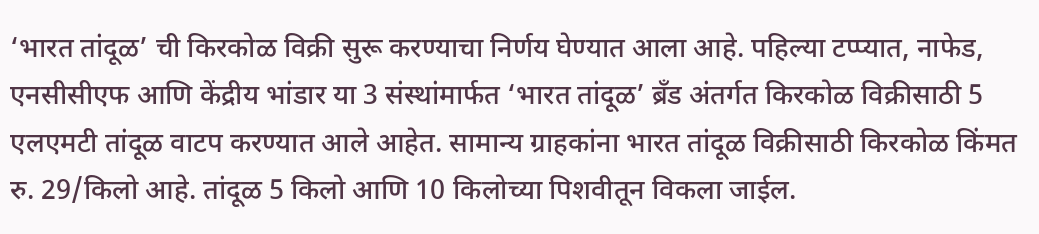‘भारत तांदूळ’ ची किरकोळ विक्री सुरू करण्याचा निर्णय घेण्यात आला आहे. पहिल्या टप्प्यात, नाफेड, एनसीसीएफ आणि केंद्रीय भांडार या 3 संस्थांमार्फत ‘भारत तांदूळ’ ब्रँड अंतर्गत किरकोळ विक्रीसाठी 5 एलएमटी तांदूळ वाटप करण्यात आले आहेत. सामान्य ग्राहकांना भारत तांदूळ विक्रीसाठी किरकोळ किंमत रु. 29/किलो आहे. तांदूळ 5 किलो आणि 10 किलोच्या पिशवीतून विकला जाईल.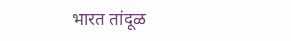भारत तांदूळ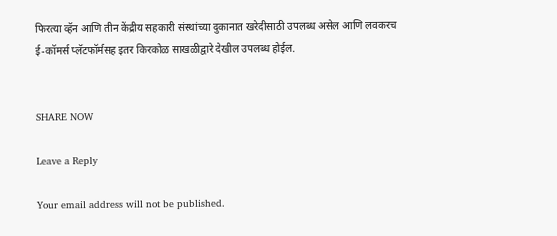फिरत्या व्हॅन आणि तीन केंद्रीय सहकारी संस्थांच्या दुकानात खरेदीसाठी उपलब्ध असेल आणि लवकरच ई-कॉमर्स प्लॅटफॉर्मसह इतर किरकोळ साखळीद्वारे देखील उपलब्ध होईल.


SHARE NOW

Leave a Reply

Your email address will not be published.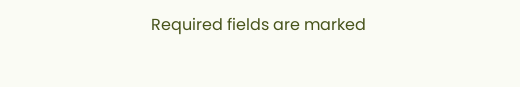Required fields are marked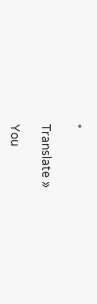*

Translate »

You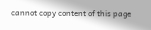cannot copy content of this page